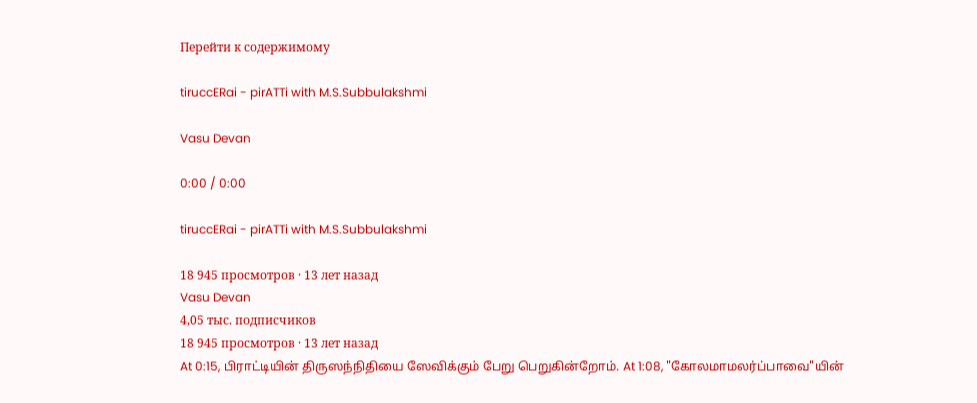Перейти к содержимому

tiruccERai - pirATTi with M.S.Subbulakshmi

Vasu Devan

0:00 / 0:00

tiruccERai - pirATTi with M.S.Subbulakshmi

18 945 просмотров · 13 лет назад
Vasu Devan
4,05 тыс. подписчиков
18 945 просмотров · 13 лет назад
At 0:15, பிராட்டியின் திருஸந்நிதியை ஸேவிக்கும் பேறு பெறுகின்றோம். At 1:08, "கோலமாமலர்ப்பாவை"யின்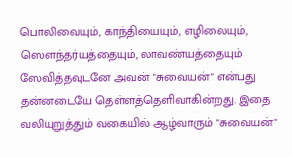பொலிவையும், காந்தியையும், எழிலையும், ஸௌந்தர்யத்தையும், லாவண்யத்தையும் ஸேவித்தவுடனே அவன் "சுவையன்" என்பது தன்னடையே தெள்ளத்தெளிவாகின்றது. இதை வலியுறுத்தும் வகையில் ஆழ்வாரும் "சுவையன்"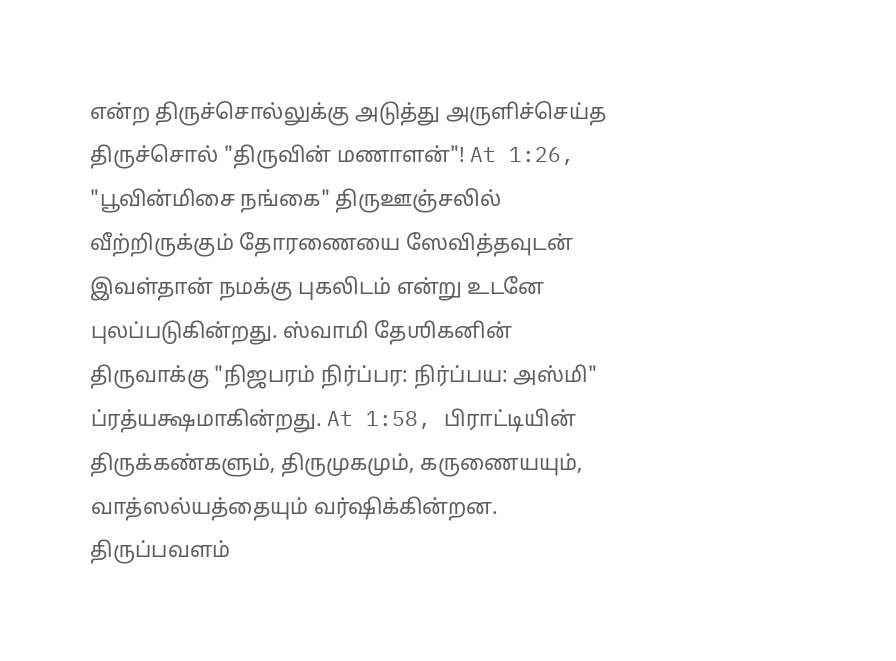என்ற திருச்சொல்லுக்கு அடுத்து அருளிச்செய்த திருச்சொல் "திருவின் மணாளன்"! At 1:26, "பூவின்மிசை நங்கை" திருஊஞ்சலில் வீற்றிருக்கும் தோரணையை ஸேவித்தவுடன் இவள்தான் நமக்கு புகலிடம் என்று உடனே புலப்படுகின்றது. ஸ்வாமி தேஶிகனின் திருவாக்கு "நிஜபரம் நிர்ப்பர: நிர்ப்பய: அஸ்மி" ப்ரத்யக்ஷமாகின்றது. At 1:58, பிராட்டியின் திருக்கண்களும், திருமுகமும், கருணையயும், வாத்ஸல்யத்தையும் வர்ஷிக்கின்றன. திருப்பவளம்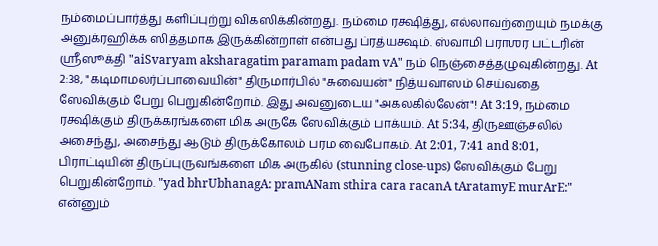நம்மைப்பார்த்து களிப்புற்று விகஸிக்கின்றது. நம்மை ரக்ஷித்து, எல்லாவற்றையும் நமக்கு அனுக்ரஹிக்க ஸித்தமாக இருக்கின்றாள் என்பது ப்ரத்யக்ஷம். ஸ்வாமி பராஶர பட்டரின் ஸ்ரீஸூக்தி "aiSvaryam aksharagatim paramam padam vA" நம் நெஞ்சைத்தழுவுகின்றது. At 2:38, "கடிமாமலர்ப்பாவையின்" திருமார்பில் "சுவையன்" நித்யவாஸம் செய்வதை ஸேவிக்கும் பேறு பெறுகின்றோம். இது அவனுடைய "அகலகில்லேன்"! At 3:19, நம்மை ரக்ஷிக்கும் திருக்கரங்களை மிக அருகே ஸேவிக்கும் பாக்யம். At 5:34, திருஊஞ்சலில் அசைந்து, அசைந்து ஆடும் திருக்கோலம் பரம வைபோகம். At 2:01, 7:41 and 8:01, பிராட்டியின் திருப்புருவங்களை மிக அருகில் (stunning close-ups) ஸேவிக்கும் பேறு பெறுகின்றோம். "yad bhrUbhanagA: pramANam sthira cara racanA tAratamyE murArE:" என்னும்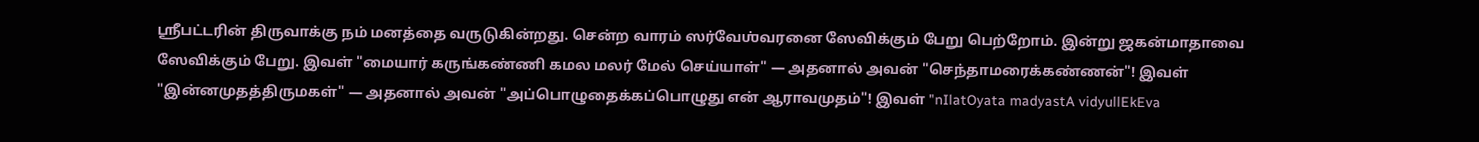ஸ்ரீபட்டரின் திருவாக்கு நம் மனத்தை வருடுகின்றது. சென்ற வாரம் ஸர்வேஶ்வரனை ஸேவிக்கும் பேறு பெற்றோம். இன்று ஜகன்மாதாவை ஸேவிக்கும் பேறு. இவள் "மையார் கருங்கண்ணி கமல மலர் மேல் செய்யாள்" — அதனால் அவன் "செந்தாமரைக்கண்ணன்"! இவள் "இன்னமுதத்திருமகள்" — அதனால் அவன் "அப்பொழுதைக்கப்பொழுது என் ஆராவமுதம்"! இவள் "nIlatOyata madyastA vidyullEkEva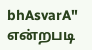bhAsvarA" என்றபடி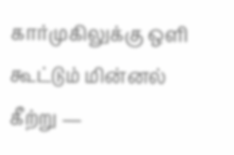கார்முகிலுக்கு ஒளி கூட்டும் மின்னல் கீற்று —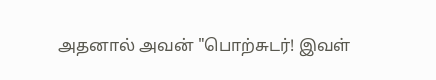அதனால் அவன் "பொற்சுடர்! இவள்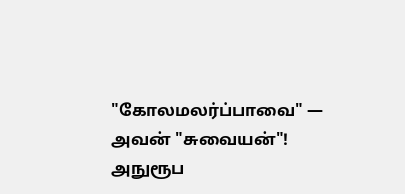"கோலமலர்ப்பாவை" — அவன் "சுவையன்"! அநுரூப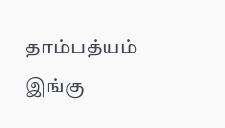தாம்பத்யம் இங்கு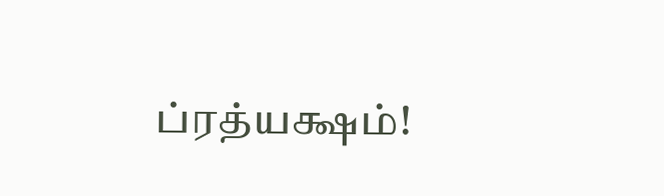ப்ரத்யக்ஷம்!